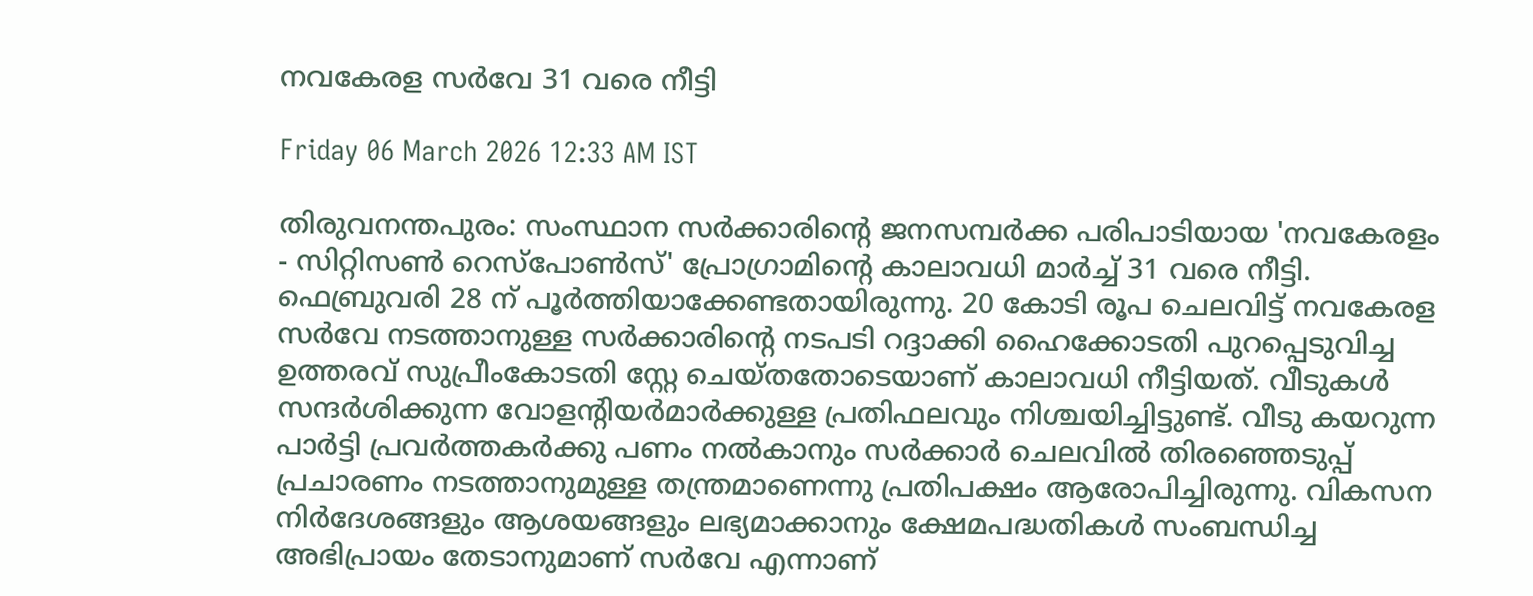നവകേരള സർവേ 31 വരെ നീട്ടി

Friday 06 March 2026 12:33 AM IST

തിരുവനന്തപുരം: സംസ്ഥാന സർക്കാരിന്റെ ജനസമ്പർക്ക പരിപാടിയായ 'നവകേരളം - സിറ്റിസൺ റെസ്‌പോൺസ്' പ്രോഗ്രാമിന്റെ കാലാവധി മാർച്ച് 31 വരെ നീട്ടി. ഫെബ്രുവരി 28 ന് പൂർത്തിയാക്കേണ്ടതായിരുന്നു. 20 കോടി രൂപ ചെലവിട്ട് നവകേരള സർവേ നടത്താനുള്ള സർക്കാരിന്റെ നടപടി റദ്ദാക്കി ഹൈക്കോടതി പുറപ്പെടുവിച്ച ഉത്തരവ് സുപ്രീംകോടതി സ്റ്റേ ചെയ്തതോടെയാണ് കാലാവധി നീട്ടിയത്. വീടുകൾ സന്ദർശിക്കുന്ന വോളന്റിയർമാർക്കുള്ള പ്രതിഫലവും നിശ്ചയിച്ചിട്ടുണ്ട്. വീടു കയറുന്ന പാർട്ടി പ്രവർത്തകർക്കു പണം നൽകാനും സർക്കാർ ചെലവിൽ തിരഞ്ഞെടുപ്പ് പ്രചാരണം നടത്താനുമുള്ള തന്ത്രമാണെന്നു പ്രതിപക്ഷം ആരോപിച്ചിരുന്നു. വികസന നിർദേശങ്ങളും ആശയങ്ങളും ലഭ്യമാക്കാനും ക്ഷേമപദ്ധതികൾ സംബന്ധിച്ച അഭിപ്രായം തേടാനുമാണ് സർവേ എന്നാണ്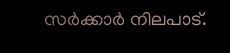സർക്കാർ നിലപാട്.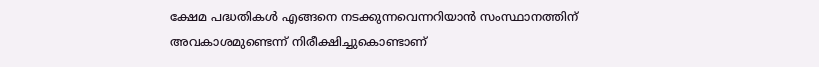ക്ഷേമ പദ്ധതികൾ എങ്ങനെ നടക്കുന്നവെന്നറിയാൻ സംസ്ഥാനത്തിന് അവകാശമുണ്ടെന്ന് നിരീക്ഷിച്ചുകൊണ്ടാണ്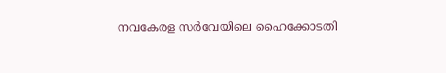നവകേരള സർവേയിലെ ഹൈക്കോടതി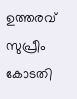ഉത്തരവ് സുപ്രീം കോടതി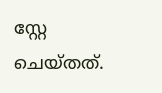സ്റ്റേ ചെയ്തത്.